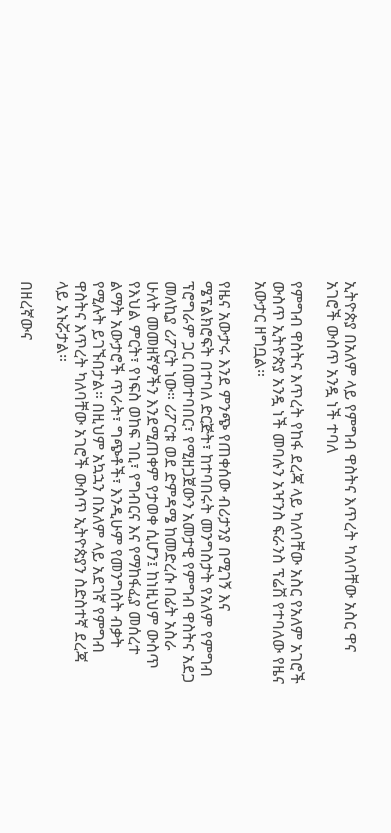ኢትዮጵያ በአለም ላይ የምግብ ዋስትና እጥረት ካለባቸው አስር ዋና አገሮች ውስጥ አንዷ ነች ተባለ

የምግብ ዋስትና እጥረት የከፋ ደረጃ ላይ ካለባቸው አስር የአለም አገሮች ውስጥ ኢትዮጵያ አንዷ ነች መባሉን አዣንስ ፍራንስ ፕሬሽ የተባለው የዜና አውታር ዘግቧል።

የዜና አውታሩ እንደ ምንጭ የጠቀሰው ብሪታንያ በሚገኝ እና ሜፕልክሮፍት በተባለ ድርጅት፣ ከተባበሩት መንግስታት የአለም የምግብ ፕሮግራም ጋር በመተባበር፣ የሚዘጋጀውን አመታዊ የምግብ ዋስትና አደጋ መለኪያ ሪፖርት ነው። ሪፖርቱ ወደ ድምዳሜ ከመድረሱ በፊት አስራ ሁለት መመዘኛዎችን እንደሚጠቀም የታወቀ ሲሆን፤ ከነዚህም ውስጥ የእህል ምርት፣ የነፍስ ወከፍ ገቢ፣ የግብርና እና የማከፋፈያ መሰረተ ልማት አውታሮች ጥራት፣ ግጭቶች፣ እንዲሁም የመንግስት ብቃት የሚሉት ይገኙበታል። በዚህም አኳኋን በአለም ላይ አደገኛ የምግብ ዋስትና እጥረት ካለባቸው አገሮች ውስጥ ኢትዮጵያን ስድስተኛ ደረጃ ላይ አኑሯታል።

በዘረኛውና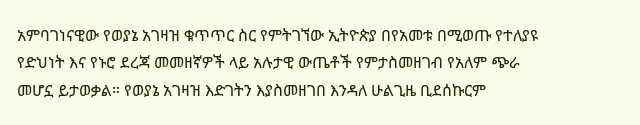አምባገነናዊው የወያኔ አገዛዝ ቁጥጥር ስር የምትገኘው ኢትዮጵያ በየአመቱ በሚወጡ የተለያዩ የድህነት እና የኑሮ ደረጃ መመዘኛዎች ላይ አሉታዊ ውጤቶች የምታስመዘገብ የአለም ጭራ መሆኗ ይታወቃል። የወያኔ አገዛዝ እድገትን እያስመዘገበ እንዳለ ሁልጊዜ ቢደሰኩርም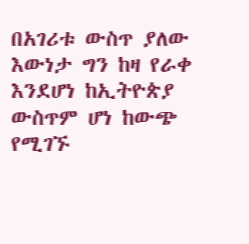በአገሪቱ ውስጥ ያለው እውነታ ግን ከዛ የራቀ እንደሆነ ከኢትዮጵያ ውስጥም ሆነ ከውጭ የሚገኙ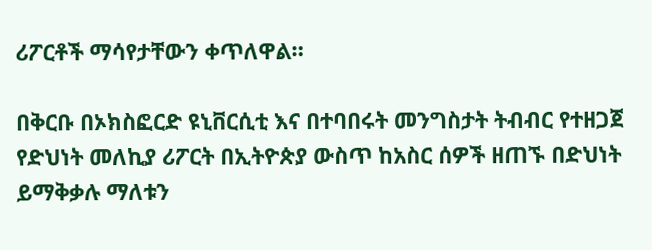ሪፖርቶች ማሳየታቸውን ቀጥለዋል።

በቅርቡ በኦክስፎርድ ዩኒቨርሲቲ እና በተባበሩት መንግስታት ትብብር የተዘጋጀ የድህነት መለኪያ ሪፖርት በኢትዮጵያ ውስጥ ከአስር ሰዎች ዘጠኙ በድህነት ይማቅቃሉ ማለቱን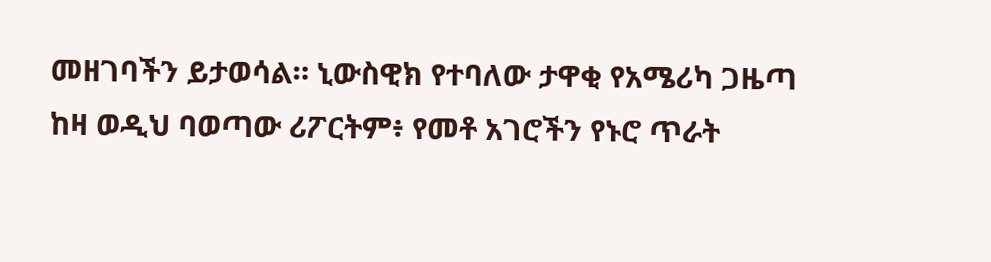መዘገባችን ይታወሳል። ኒውስዊክ የተባለው ታዋቂ የአሜሪካ ጋዜጣ ከዛ ወዲህ ባወጣው ሪፖርትም፥ የመቶ አገሮችን የኑሮ ጥራት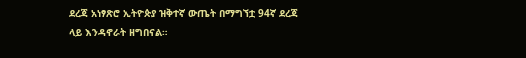ደረጃ አነፃጽሮ ኢትዮጵያ ዝቅተኛ ውጤት በማግኘቷ 94ኛ ደረጃ ላይ እንዳኖራት ዘግበናል።